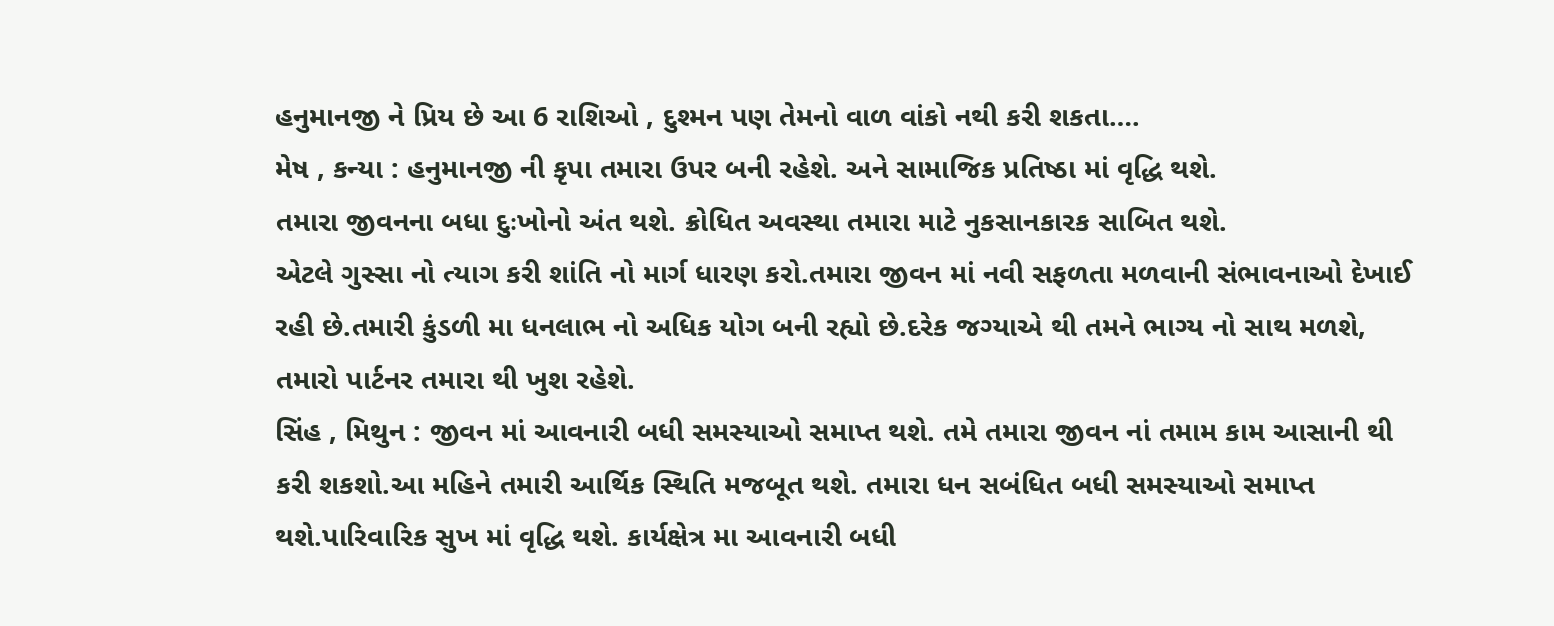હનુમાનજી ને પ્રિય છે આ 6 રાશિઓ , દુશ્મન પણ તેમનો વાળ વાંકો નથી કરી શકતા….
મેષ , કન્યા : હનુમાનજી ની કૃપા તમારા ઉપર બની રહેશે. અને સામાજિક પ્રતિષ્ઠા માં વૃદ્ધિ થશે.
તમારા જીવનના બધા દુઃખોનો અંત થશે. ક્રોધિત અવસ્થા તમારા માટે નુકસાનકારક સાબિત થશે.
એટલે ગુસ્સા નો ત્યાગ કરી શાંતિ નો માર્ગ ધારણ કરો.તમારા જીવન માં નવી સફળતા મળવાની સંભાવનાઓ દેખાઈ રહી છે.તમારી કુંડળી મા ધનલાભ નો અધિક યોગ બની રહ્યો છે.દરેક જગ્યાએ થી તમને ભાગ્ય નો સાથ મળશે, તમારો પાર્ટનર તમારા થી ખુશ રહેશે.
સિંહ , મિથુન : જીવન માં આવનારી બધી સમસ્યાઓ સમાપ્ત થશે. તમે તમારા જીવન નાં તમામ કામ આસાની થી કરી શકશો.આ મહિને તમારી આર્થિક સ્થિતિ મજબૂત થશે. તમારા ધન સબંધિત બધી સમસ્યાઓ સમાપ્ત થશે.પારિવારિક સુખ માં વૃદ્ધિ થશે. કાર્યક્ષેત્ર મા આવનારી બધી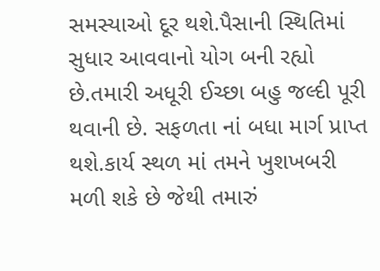સમસ્યાઓ દૂર થશે.પૈસાની સ્થિતિમાં સુધાર આવવાનો યોગ બની રહ્યો છે.તમારી અધૂરી ઈચ્છા બહુ જલ્દી પૂરી થવાની છે. સફળતા નાં બધા માર્ગ પ્રાપ્ત થશે.કાર્ય સ્થળ માં તમને ખુશખબરી મળી શકે છે જેથી તમારું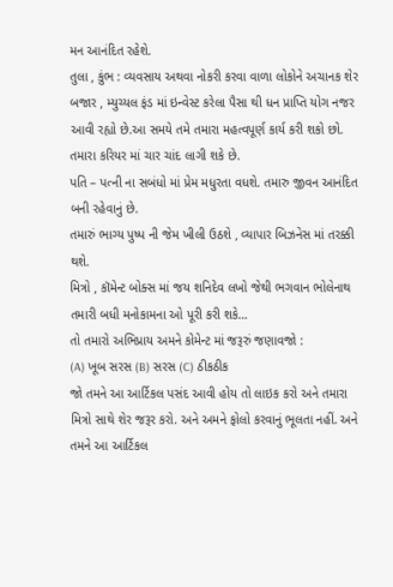મન આનંદિત રહેશે.
તુલા , કુંભ : વ્યવસાય અથવા નોકરી કરવા વાળા લોકોને અચાનક શેર બજાર , મ્યુચ્યલ ફંડ માં ઇન્વેસ્ટ કરેલા પૈસા થી ધન પ્રાપ્તિ યોગ નજર આવી રહ્યો છે.આ સમયે તમે તમારા મહત્વપૂર્ણ કાર્ય કરી શકો છો. તમારા કરિયર માં ચાર ચાંદ લાગી શકે છે.
પતિ – પત્ની ના સબંધો માં પ્રેમ મધુરતા વધશે. તમારુ જીવન આનંદિત બની રહેવાનું છે.
તમારું ભાગ્ય પુષ્પ ની જેમ ખીલી ઉઠશે , વ્યાપાર બિઝનેસ માં તરક્કી થશે.
મિત્રો , કૉમેન્ટ બોક્સ માં જય શનિદેવ લખો જેથી ભગવાન ભોલેનાથ તમારી બધી મનોકામના ઓ પૂરી કરી શકે…
તો તમારો અભિપ્રાય અમને કોમેન્ટ માં જરૂરું જણાવજો :
(A) ખૂબ સરસ (B) સરસ (C) ઠીકઠીક
જો તમને આ આર્ટિકલ પસંદ આવી હોય તો લાઇક કરો અને તમારા મિત્રો સાથે શેર જરૂર કરો. અને અમને ફોલો કરવાનું ભૂલતા નહીં. અને તમને આ આર્ટિકલ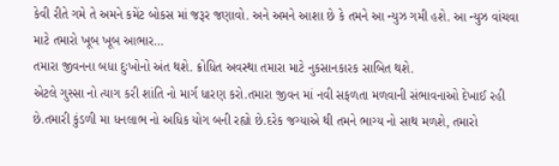કેવી રીતે ગમે તે અમને કમેંટ બોકસ માં જરૂર જણાવો. અને અમને આશા છે કે તમને આ ન્યુઝ ગમી હશે. આ ન્યુઝ વાંચવા માટે તમારો ખૂબ ખૂબ આભાર…
તમારા જીવનના બધા દુઃખોનો અંત થશે. ક્રોધિત અવસ્થા તમારા માટે નુકસાનકારક સાબિત થશે.
એટલે ગુસ્સા નો ત્યાગ કરી શાંતિ નો માર્ગ ધારણ કરો.તમારા જીવન માં નવી સફળતા મળવાની સંભાવનાઓ દેખાઈ રહી છે.તમારી કુંડળી મા ધનલાભ નો અધિક યોગ બની રહ્યો છે.દરેક જગ્યાએ થી તમને ભાગ્ય નો સાથ મળશે, તમારો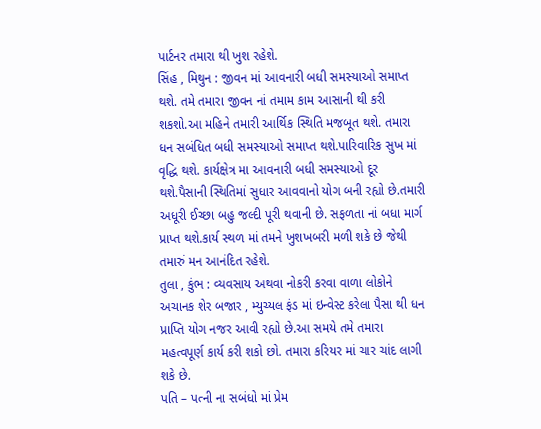પાર્ટનર તમારા થી ખુશ રહેશે.
સિંહ , મિથુન : જીવન માં આવનારી બધી સમસ્યાઓ સમાપ્ત થશે. તમે તમારા જીવન નાં તમામ કામ આસાની થી કરી શકશો.આ મહિને તમારી આર્થિક સ્થિતિ મજબૂત થશે. તમારા ધન સબંધિત બધી સમસ્યાઓ સમાપ્ત થશે.પારિવારિક સુખ માં વૃદ્ધિ થશે. કાર્યક્ષેત્ર મા આવનારી બધી સમસ્યાઓ દૂર થશે.પૈસાની સ્થિતિમાં સુધાર આવવાનો યોગ બની રહ્યો છે.તમારી અધૂરી ઈચ્છા બહુ જલ્દી પૂરી થવાની છે. સફળતા નાં બધા માર્ગ પ્રાપ્ત થશે.કાર્ય સ્થળ માં તમને ખુશખબરી મળી શકે છે જેથી તમારું મન આનંદિત રહેશે.
તુલા , કુંભ : વ્યવસાય અથવા નોકરી કરવા વાળા લોકોને અચાનક શેર બજાર , મ્યુચ્યલ ફંડ માં ઇન્વેસ્ટ કરેલા પૈસા થી ધન પ્રાપ્તિ યોગ નજર આવી રહ્યો છે.આ સમયે તમે તમારા મહત્વપૂર્ણ કાર્ય કરી શકો છો. તમારા કરિયર માં ચાર ચાંદ લાગી શકે છે.
પતિ – પત્ની ના સબંધો માં પ્રેમ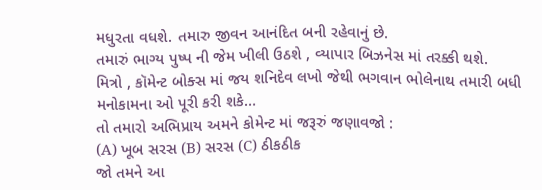મધુરતા વધશે. તમારુ જીવન આનંદિત બની રહેવાનું છે.
તમારું ભાગ્ય પુષ્પ ની જેમ ખીલી ઉઠશે , વ્યાપાર બિઝનેસ માં તરક્કી થશે.
મિત્રો , કૉમેન્ટ બોક્સ માં જય શનિદેવ લખો જેથી ભગવાન ભોલેનાથ તમારી બધી મનોકામના ઓ પૂરી કરી શકે…
તો તમારો અભિપ્રાય અમને કોમેન્ટ માં જરૂરું જણાવજો :
(A) ખૂબ સરસ (B) સરસ (C) ઠીકઠીક
જો તમને આ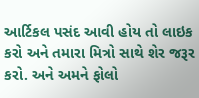આર્ટિકલ પસંદ આવી હોય તો લાઇક કરો અને તમારા મિત્રો સાથે શેર જરૂર કરો. અને અમને ફોલો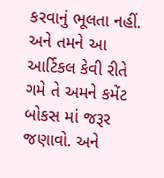કરવાનું ભૂલતા નહીં. અને તમને આ આર્ટિકલ કેવી રીતે ગમે તે અમને કમેંટ બોકસ માં જરૂર જણાવો. અને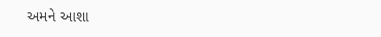અમને આશા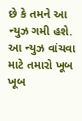છે કે તમને આ ન્યુઝ ગમી હશે. આ ન્યુઝ વાંચવા માટે તમારો ખૂબ ખૂબ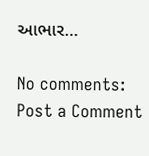આભાર…

No comments:
Post a Comment